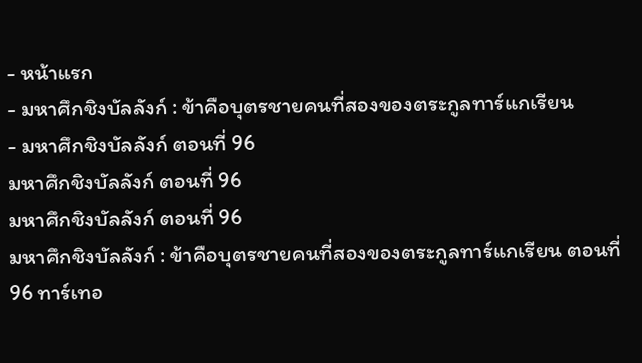- หน้าแรก
- มหาศึกชิงบัลลังก์ : ข้าคือบุตรชายคนที่สองของตระกูลทาร์แกเรียน
- มหาศึกชิงบัลลังก์ ตอนที่ 96
มหาศึกชิงบัลลังก์ ตอนที่ 96
มหาศึกชิงบัลลังก์ ตอนที่ 96
มหาศึกชิงบัลลังก์ : ข้าคือบุตรชายคนที่สองของตระกูลทาร์แกเรียน ตอนที่ 96 ทาร์เทอ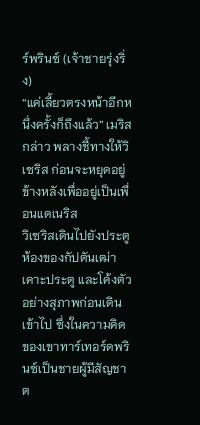ร์พรินซ์ (เจ้าชายรุ่งริ่ง)
“แค่เลี้ยวตรงหน้าอีกหนึ่งครั้งก็ถึงแล้ว” เมริสกล่าว พลางชี้ทางให้วิเซริส ก่อนจะหยุดอยู่ข้างหลังเพื่ออยู่เป็นเพื่อนแดเนริส
วิเซริสเดินไปยังประตูห้องของกัปตันเฒ่า เคาะประตู และโค้งตัวอย่างสุภาพก่อนเดินเข้าไป ซึ่งในความคิดของเขาทาร์เทอร์ดพรินซ์เป็นชายผู้มีสัญชาต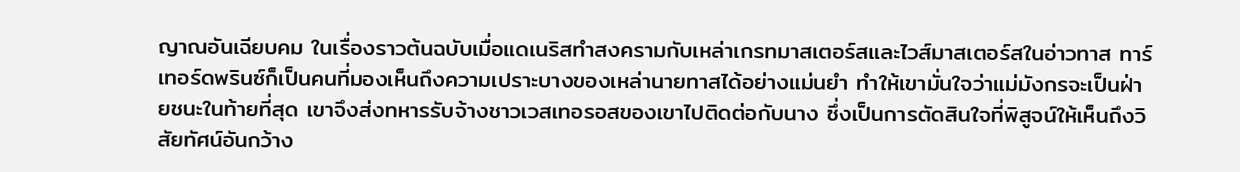ญาณอันเฉียบคม ในเรื่องราวต้นฉบับเมื่อแดเนริสทำสงครามกับเหล่าเกรทมาสเตอร์สและไวส์มาสเตอร์สในอ่าวทาส ทาร์เทอร์ดพรินซ์ก็เป็นคนที่มองเห็นถึงความเปราะบางของเหล่านายทาสได้อย่างแม่นยำ ทำให้เขามั่นใจว่าแม่มังกรจะเป็นฝ่ายชนะในท้ายที่สุด เขาจึงส่งทหารรับจ้างชาวเวสเทอรอสของเขาไปติดต่อกับนาง ซึ่งเป็นการตัดสินใจที่พิสูจน์ให้เห็นถึงวิสัยทัศน์อันกว้าง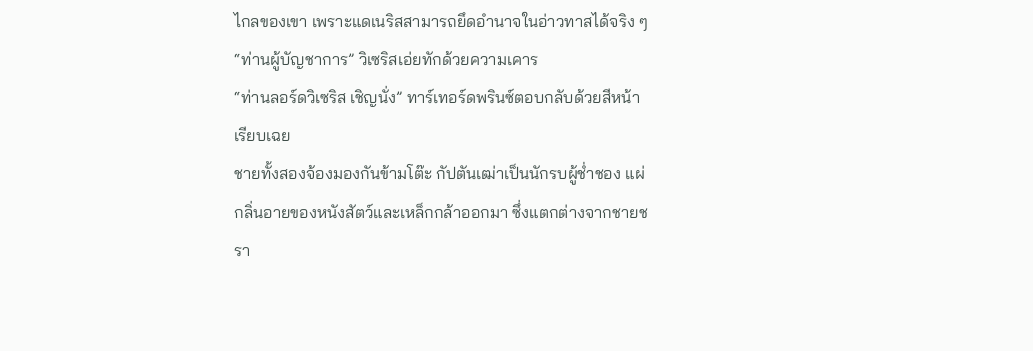ไกลของเขา เพราะแดเนริสสามารถยึดอำนาจในอ่าวทาสได้จริง ๆ
“ท่านผู้บัญชาการ” วิเซริสเอ่ยทักด้วยความเคาร
“ท่านลอร์ดวิเซริส เชิญนั่ง” ทาร์เทอร์ดพรินซ์ตอบกลับด้วยสีหน้าเรียบเฉย
ชายทั้งสองจ้องมองกันข้ามโต๊ะ กัปตันเฒ่าเป็นนักรบผู้ช่ำชอง แผ่กลิ่นอายของหนังสัตว์และเหล็กกล้าออกมา ซึ่งแตกต่างจากชายชรา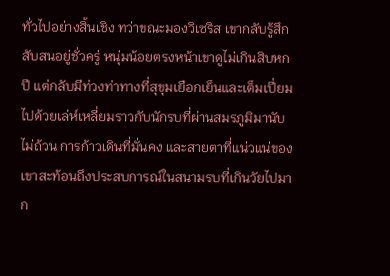ทั่วไปอย่างสิ้นเชิง ทว่าขณะมองวิเซริส เขากลับรู้สึกสับสนอยู่ชั่วครู่ หนุ่มน้อยตรงหน้าเขาดูไม่เกินสิบหกปี แต่กลับมีท่วงท่าทางที่สุขุมเยือกเย็นและเต็มเปี่ยมไปด้วยเล่ห์เหลี่ยมราวกับนักรบที่ผ่านสมรภูมิมานับไม่ถ้วน การก้าวเดินที่มั่นคง และสายตาที่แน่วแน่ของเขาสะท้อนถึงประสบการณ์ในสนามรบที่เกินวัยไปมาก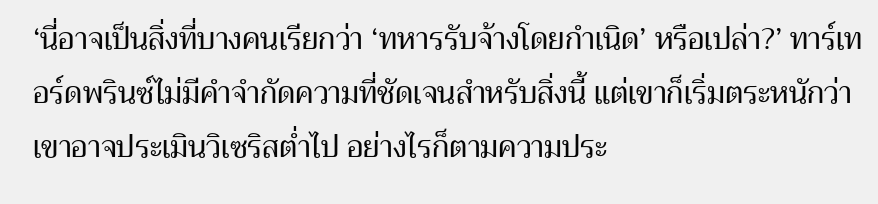‘นี่อาจเป็นสิ่งที่บางคนเรียกว่า ‘ทหารรับจ้างโดยกำเนิด’ หรือเปล่า?’ ทาร์เทอร์ดพรินซ์ไม่มีคำจำกัดความที่ชัดเจนสำหรับสิ่งนี้ แต่เขาก็เริ่มตระหนักว่าเขาอาจประเมินวิเซริสต่ำไป อย่างไรก็ตามความประ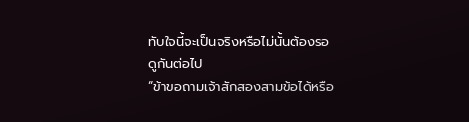ทับใจนี้จะเป็นจริงหรือไม่นั้นต้องรอดูกันต่อไป
“ข้าขอถามเจ้าสักสองสามข้อได้หรือ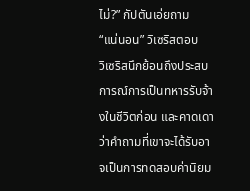ไม่?” กัปตันเอ่ยถาม
“แน่นอน” วิเซริสตอบ
วิเซริสนึกย้อนถึงประสบการณ์การเป็นทหารรับจ้างในชีวิตก่อน และคาดเดาว่าคำถามที่เขาจะได้รับอาจเป็นการทดสอบค่านิยม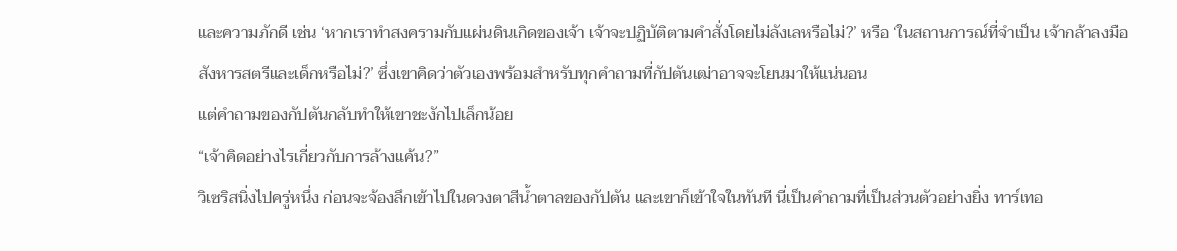และความภักดี เช่น ‘หากเราทำสงครามกับแผ่นดินเกิดของเจ้า เจ้าจะปฏิบัติตามคำสั่งโดยไม่ลังเลหรือไม่?’ หรือ ‘ในสถานการณ์ที่จำเป็น เจ้ากล้าลงมือสังหารสตรีและเด็กหรือไม่?’ ซึ่งเขาคิดว่าตัวเองพร้อมสำหรับทุกคำถามที่กัปตันเฒ่าอาจจะโยนมาให้แน่นอน
แต่คำถามของกัปตันกลับทำให้เขาชะงักไปเล็กน้อย
“เจ้าคิดอย่างไรเกี่ยวกับการล้างแค้น?”
วิเซริสนิ่งไปครู่หนึ่ง ก่อนจะจ้องลึกเข้าไปในดวงตาสีน้ำตาลของกัปตัน และเขาก็เข้าใจในทันที นี่เป็นคำถามที่เป็นส่วนตัวอย่างยิ่ง ทาร์เทอ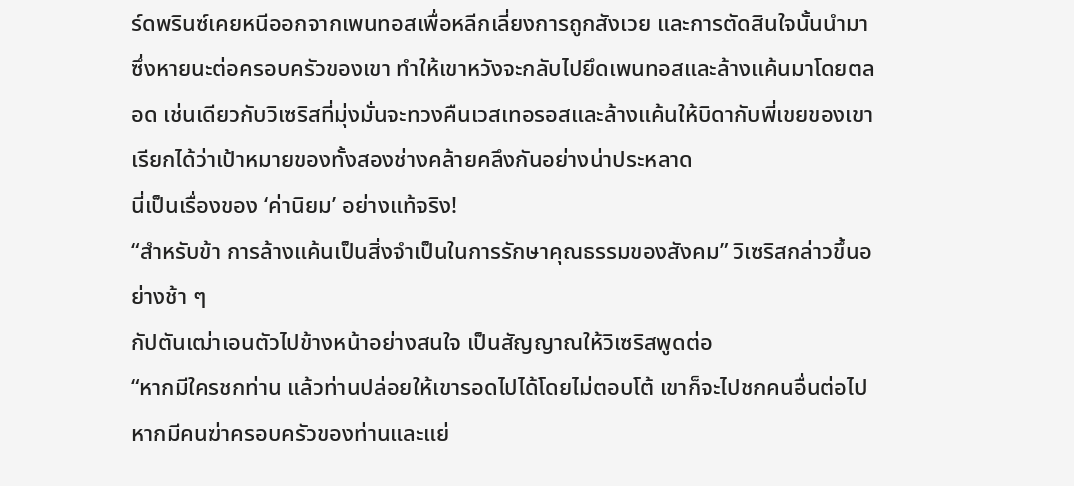ร์ดพรินซ์เคยหนีออกจากเพนทอสเพื่อหลีกเลี่ยงการถูกสังเวย และการตัดสินใจนั้นนำมาซึ่งหายนะต่อครอบครัวของเขา ทำให้เขาหวังจะกลับไปยึดเพนทอสและล้างแค้นมาโดยตลอด เช่นเดียวกับวิเซริสที่มุ่งมั่นจะทวงคืนเวสเทอรอสและล้างแค้นให้บิดากับพี่เขยของเขา เรียกได้ว่าเป้าหมายของทั้งสองช่างคล้ายคลึงกันอย่างน่าประหลาด
นี่เป็นเรื่องของ ‘ค่านิยม’ อย่างแท้จริง!
“สำหรับข้า การล้างแค้นเป็นสิ่งจำเป็นในการรักษาคุณธรรมของสังคม” วิเซริสกล่าวขึ้นอย่างช้า ๆ
กัปตันเฒ่าเอนตัวไปข้างหน้าอย่างสนใจ เป็นสัญญาณให้วิเซริสพูดต่อ
“หากมีใครชกท่าน แล้วท่านปล่อยให้เขารอดไปได้โดยไม่ตอบโต้ เขาก็จะไปชกคนอื่นต่อไป หากมีคนฆ่าครอบครัวของท่านและแย่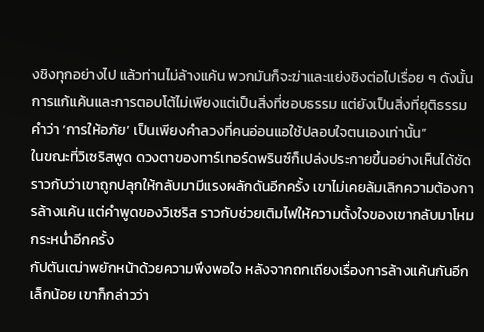งชิงทุกอย่างไป แล้วท่านไม่ล้างแค้น พวกมันก็จะฆ่าและแย่งชิงต่อไปเรื่อย ๆ ดังนั้นการแก้แค้นและการตอบโต้ไม่เพียงแต่เป็นสิ่งที่ชอบธรรม แต่ยังเป็นสิ่งที่ยุติธรรม คำว่า ‘การให้อภัย’ เป็นเพียงคำลวงที่คนอ่อนแอใช้ปลอบใจตนเองเท่านั้น”
ในขณะที่วิเซริสพูด ดวงตาของทาร์เทอร์ดพรินซ์ก็เปล่งประกายขึ้นอย่างเห็นได้ชัด ราวกับว่าเขาถูกปลุกให้กลับมามีแรงผลักดันอีกครั้ง เขาไม่เคยล้มเลิกความต้องการล้างแค้น แต่คำพูดของวิเซริส ราวกับช่วยเติมไฟให้ความตั้งใจของเขากลับมาโหมกระหน่ำอีกครั้ง
กัปตันเฒ่าพยักหน้าด้วยความพึงพอใจ หลังจากถกเถียงเรื่องการล้างแค้นกันอีกเล็กน้อย เขาก็กล่าวว่า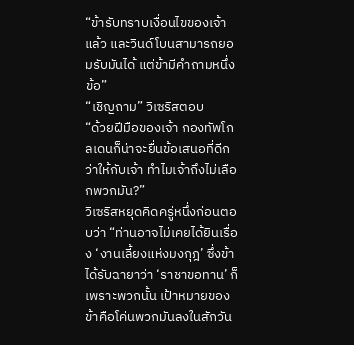“ข้ารับทราบเงื่อนไขของเจ้าแล้ว และวินด์โบนสามารถยอมรับมันได้ แต่ข้ามีคำถามหนึ่งข้อ”
“เชิญถาม” วิเซริสตอบ
“ด้วยฝีมือของเจ้า กองทัพโกลเดนก็น่าจะยื่นข้อเสนอที่ดีกว่าให้กับเจ้า ทำไมเจ้าถึงไม่เลือกพวกมัน?”
วิเซริสหยุดคิดครู่หนึ่งก่อนตอบว่า “ท่านอาจไม่เคยได้ยินเรื่อง ‘งานเลี้ยงแห่งมงกุฎ’ ซึ่งข้าได้รับฉายาว่า ‘ราชาขอทาน’ ก็เพราะพวกนั้น เป้าหมายของข้าคือโค่นพวกมันลงในสักวัน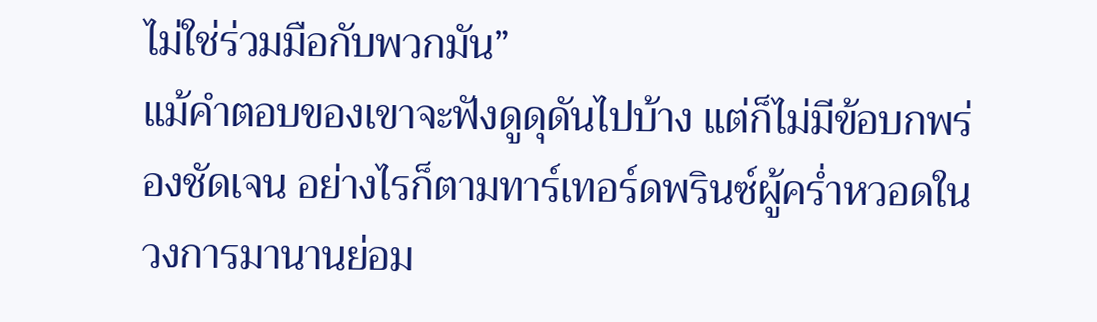ไม่ใช่ร่วมมือกับพวกมัน”
แม้คำตอบของเขาจะฟังดูดุดันไปบ้าง แต่ก็ไม่มีข้อบกพร่องชัดเจน อย่างไรก็ตามทาร์เทอร์ดพรินซ์ผู้คร่ำหวอดในวงการมานานย่อม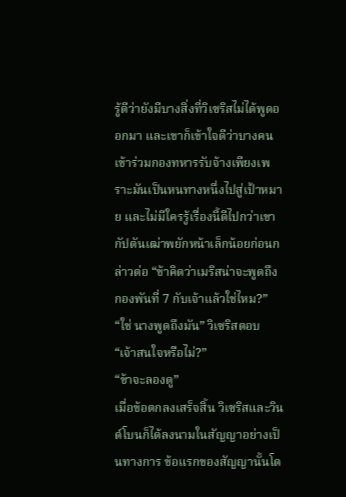รู้ดีว่ายังมีบางสิ่งที่วิเซริสไม่ได้พูดออกมา และเขาก็เข้าใจดีว่าบางคนเข้าร่วมกองทหารรับจ้างเพียงเพราะมันเป็นหนทางหนึ่งไปสู่เป้าหมาย และไม่มีใครรู้เรื่องนี้ดีไปกว่าเขา
กัปตันเฒ่าพยักหน้าเล็กน้อยก่อนกล่าวต่อ “ข้าคิดว่าเมริสน่าจะพูดถึงกองพันที่ 7 กับเจ้าแล้วใช่ไหม?”
“ใช่ นางพูดถึงมัน” วิเซริสตอบ
“เจ้าสนใจหรือไม่?”
“ข้าจะลองดู”
เมื่อข้อตกลงเสร็จสิ้น วิเซริสและวินด์โบนก็ได้ลงนามในสัญญาอย่างเป็นทางการ ข้อแรกของสัญญานั้นโด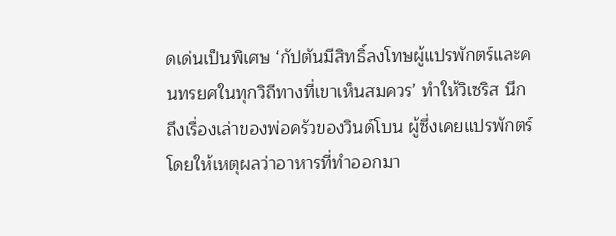ดเด่นเป็นพิเศษ ‘กัปตันมีสิทธิ์ลงโทษผู้แปรพักตร์และคนทรยศในทุกวิถีทางที่เขาเห็นสมควร’ ทำให้วิเซริส นึกถึงเรื่องเล่าของพ่อครัวของวินด์โบน ผู้ซึ่งเคยแปรพักตร์โดยให้เหตุผลว่าอาหารที่ทำออกมา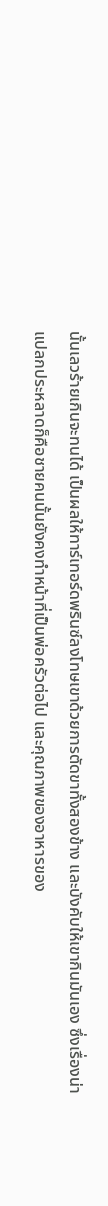นั้นเลวร้ายเกินจะทนได้ เป็นผลให้ทาร์เทอร์ดพรินซ์ลงโทษเขาด้วยการตัดขาทั้งสองข้าง และบังคับให้เขากินมันเอง ซึ่งเรื่องน่าแปลกประหลาดก็คือชายคนนั้นยังคงทำหน้าที่เป็นพ่อครัวต่อไป และคุณภาพของอาหารของ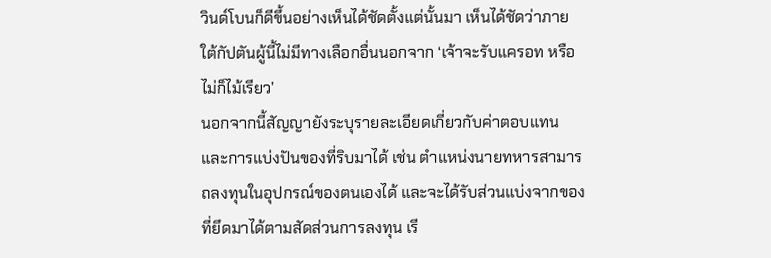วินด์โบนก็ดีขึ้นอย่างเห็นได้ชัดตั้งแต่นั้นมา เห็นได้ชัดว่าภายใต้กัปตันผู้นี้ไม่มีทางเลือกอื่นนอกจาก ‘เจ้าจะรับแครอท หรือไม่ก็ไม้เรียว’
นอกจากนี้สัญญายังระบุรายละเอียดเกี่ยวกับค่าตอบแทนและการแบ่งปันของที่ริบมาได้ เช่น ตำแหน่งนายทหารสามารถลงทุนในอุปกรณ์ของตนเองได้ และจะได้รับส่วนแบ่งจากของที่ยึดมาได้ตามสัดส่วนการลงทุน เรี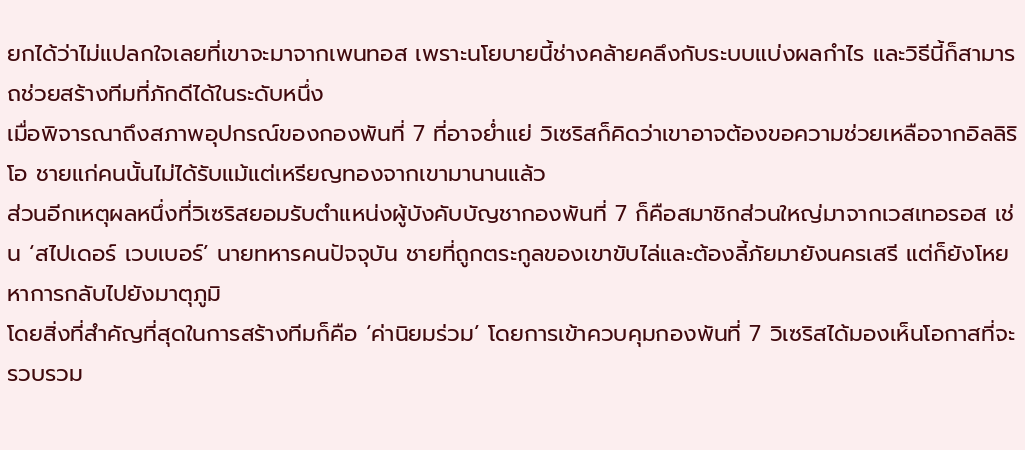ยกได้ว่าไม่แปลกใจเลยที่เขาจะมาจากเพนทอส เพราะนโยบายนี้ช่างคล้ายคลึงกับระบบแบ่งผลกำไร และวิธีนี้ก็สามารถช่วยสร้างทีมที่ภักดีได้ในระดับหนึ่ง
เมื่อพิจารณาถึงสภาพอุปกรณ์ของกองพันที่ 7 ที่อาจย่ำแย่ วิเซริสก็คิดว่าเขาอาจต้องขอความช่วยเหลือจากอิลลิริโอ ชายแก่คนนั้นไม่ได้รับแม้แต่เหรียญทองจากเขามานานแล้ว
ส่วนอีกเหตุผลหนึ่งที่วิเซริสยอมรับตำแหน่งผู้บังคับบัญชากองพันที่ 7 ก็คือสมาชิกส่วนใหญ่มาจากเวสเทอรอส เช่น ‘สไปเดอร์ เวบเบอร์’ นายทหารคนปัจจุบัน ชายที่ถูกตระกูลของเขาขับไล่และต้องลี้ภัยมายังนครเสรี แต่ก็ยังโหยหาการกลับไปยังมาตุภูมิ
โดยสิ่งที่สำคัญที่สุดในการสร้างทีมก็คือ ‘ค่านิยมร่วม’ โดยการเข้าควบคุมกองพันที่ 7 วิเซริสได้มองเห็นโอกาสที่จะรวบรวม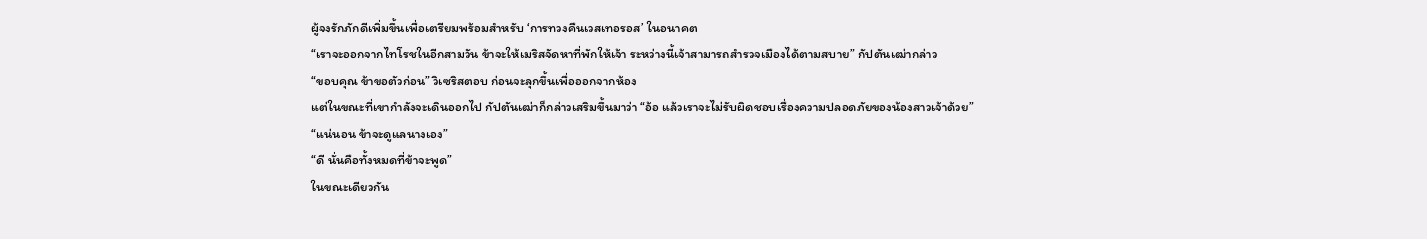ผู้จงรักภักดีเพิ่มขึ้นเพื่อเตรียมพร้อมสำหรับ ‘การทวงคืนเวสเทอรอส’ ในอนาคต
“เราจะออกจากไทโรชในอีกสามวัน ข้าจะให้เมริสจัดหาที่พักให้เจ้า ระหว่างนี้เจ้าสามารถสำรวจเมืองได้ตามสบาย” กัปตันเฒ่ากล่าว
“ขอบคุณ ข้าขอตัวก่อน” วิเซริสตอบ ก่อนจะลุกขึ้นเพื่อออกจากห้อง
แต่ในขณะที่เขากำลังจะเดินออกไป กัปตันเฒ่าก็กล่าวเสริมขึ้นมาว่า “อ้อ แล้วเราจะไม่รับผิดชอบเรื่องความปลอดภัยของน้องสาวเจ้าด้วย”
“แน่นอน ข้าจะดูแลนางเอง”
“ดี นั่นคือทั้งหมดที่ข้าจะพูด”
ในขณะเดียวกัน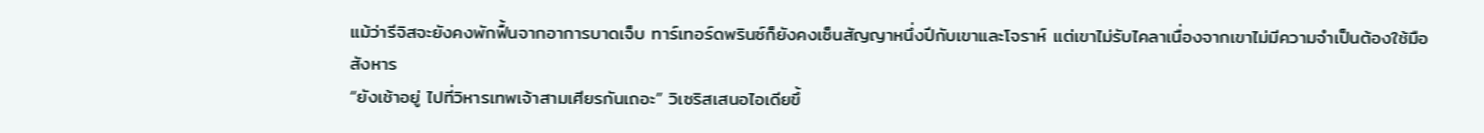แม้ว่ารีจิสจะยังคงพักฟื้นจากอาการบาดเจ็บ ทาร์เทอร์ดพรินซ์ก็ยังคงเซ็นสัญญาหนึ่งปีกับเขาและโจราห์ แต่เขาไม่รับไคลาเนื่องจากเขาไม่มีความจำเป็นต้องใช้มือสังหาร
“ยังเช้าอยู่ ไปที่วิหารเทพเจ้าสามเศียรกันเถอะ” วิเซริสเสนอไอเดียขึ้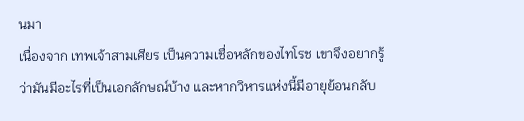นมา
เนื่องจาก เทพเจ้าสามเศียร เป็นความเชื่อหลักของไทโรช เขาจึงอยากรู้ว่ามันมีอะไรที่เป็นเอกลักษณ์บ้าง และหากวิหารแห่งนี้มีอายุย้อนกลับ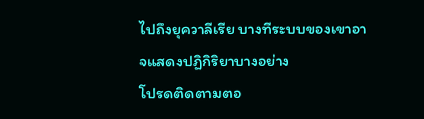ไปถึงยุควาลีเรีย บางทีระบบของเขาอาจแสดงปฏิกิริยาบางอย่าง
โปรดติดตามตอ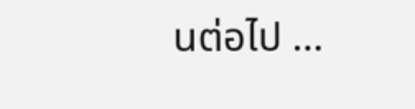นต่อไป …